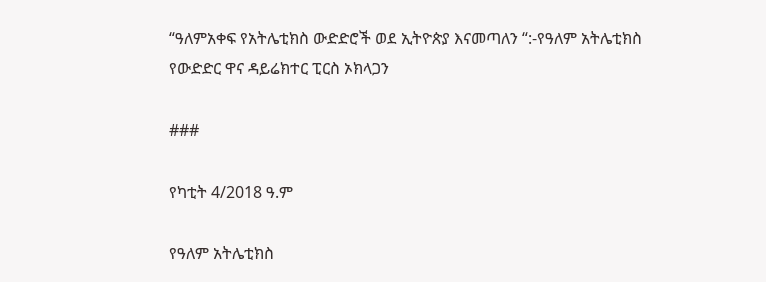“ዓለምአቀፍ የአትሌቲክስ ውድድሮች ወደ ኢትዮጵያ እናመጣለን “:-የዓለም አትሌቲክስ የውድድር ዋና ዳይሬክተር ፒርስ ኦክላጋን

###

የካቲት 4/2018 ዓ.ም

የዓለም አትሌቲክስ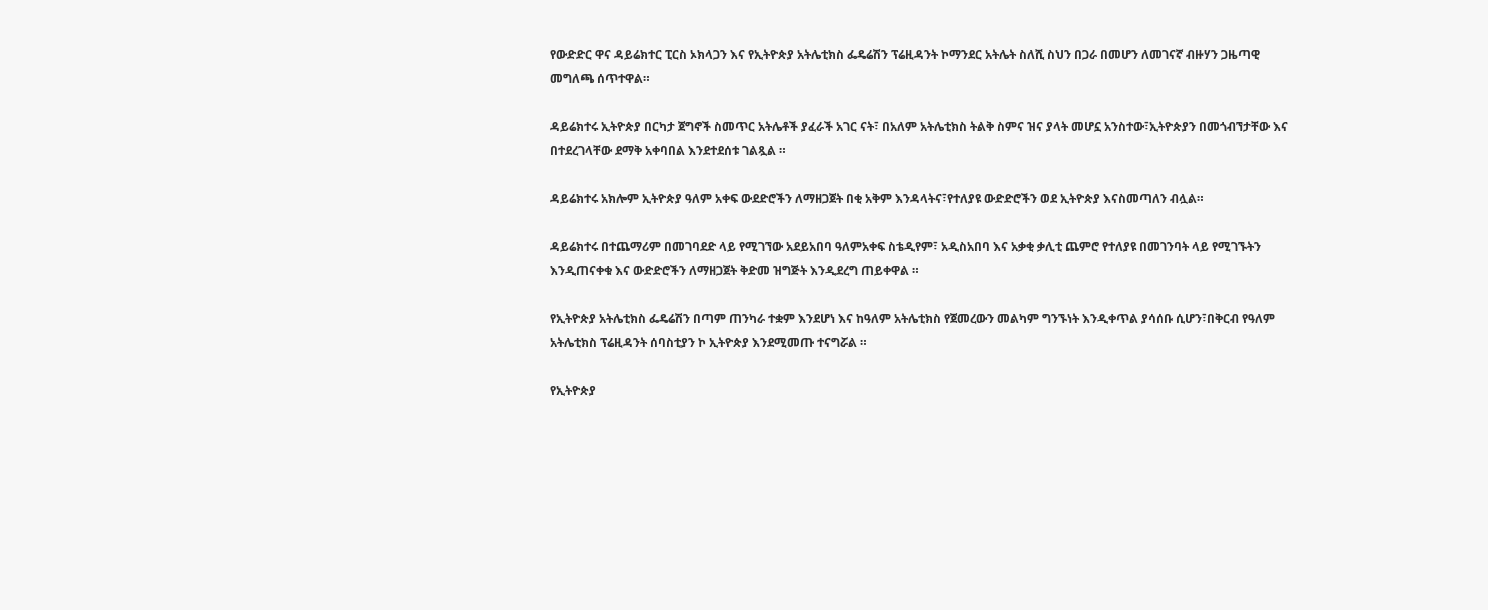የውድድር ዋና ዳይሬክተር ፒርስ ኦክላጋን እና የኢትዮጵያ አትሌቲክስ ፌዴሬሽን ፕሬዚዳንት ኮማንደር አትሌት ስለሺ ስህን በጋራ በመሆን ለመገናኛ ብዙሃን ጋዜጣዊ መግለጫ ሰጥተዋል።

ዳይሬክተሩ ኢትዮጵያ በርካታ ጀግኖች ስመጥር አትሌቶች ያፈራች አገር ናት፣ በአለም አትሌቲክስ ትልቅ ስምና ዝና ያላት መሆኗ አንስተው፣ኢትዮጵያን በመጎብኘታቸው እና በተደረገላቸው ደማቅ አቀባበል እንደተደሰቱ ገልጿል ።

ዳይሬክተሩ አክሎም ኢትዮጵያ ዓለም አቀፍ ውደድሮችን ለማዘጋጀት በቂ አቅም እንዳላትና፣የተለያዩ ውድድሮችን ወደ ኢትዮጵያ እናስመጣለን ብሏል።

ዳይሬክተሩ በተጨማሪም በመገባደድ ላይ የሚገኘው አደይአበባ ዓለምአቀፍ ስቴዲየም፣ አዲስአበባ እና አቃቂ ቃሊቲ ጨምሮ የተለያዩ በመገንባት ላይ የሚገኙትን እንዲጠናቀቁ እና ውድድሮችን ለማዘጋጀት ቅድመ ዝግጅት እንዲደረግ ጠይቀዋል ።

የኢትዮጵያ አትሌቲክስ ፌዴሬሽን በጣም ጠንካራ ተቋም እንደሆነ እና ከዓለም አትሌቲክስ የጀመረውን መልካም ግንኙነት እንዲቀጥል ያሳሰቡ ሲሆን፣በቅርብ የዓለም አትሌቲክስ ፕሬዚዳንት ሰባስቲያን ኮ ኢትዮጵያ እንደሚመጡ ተናግሯል ።

የኢትዮጵያ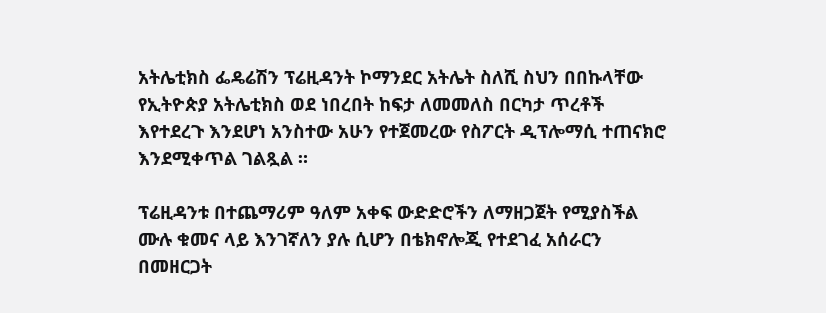አትሌቲክስ ፌዴሬሽን ፕሬዚዳንት ኮማንደር አትሌት ስለሺ ስህን በበኩላቸው የኢትዮጵያ አትሌቲክስ ወደ ነበረበት ከፍታ ለመመለስ በርካታ ጥረቶች እየተደረጉ እንደሆነ አንስተው አሁን የተጀመረው የስፖርት ዲፕሎማሲ ተጠናክሮ እንደሚቀጥል ገልጿል ።

ፕሬዚዳንቱ በተጨማሪም ዓለም አቀፍ ውድድሮችን ለማዘጋጀት የሚያስችል ሙሉ ቁመና ላይ እንገኛለን ያሉ ሲሆን በቴክኖሎጂ የተደገፈ አሰራርን በመዘርጋት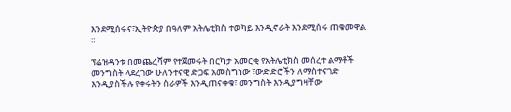እንደሚሰሩና፣ኢትዮጵያ በዓለም አትሌቲክስ ተወካይ እንዲኖራት እንደሚሰሩ ጠቁመዋል ።

ፕሬዝዳንቱ በመጨረሻም የተጀመሩት በርካታ አመርቂ የአትሌቲክስ መሰረተ ልማቶች መንግስት ላደረገው ሁለንተናዊ ድጋፍ አመስግነው ፣ውድድሮችን ለማስተናገድ እንዲያስችሉ የቀሩትን ስራዎች እንዲጠናቀቁ፣ መንግስት እንዲያግዛቸው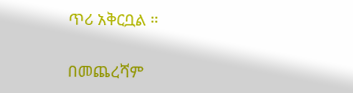ጥሪ አቅርቧል ።

በመጨረሻም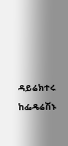ዳይሬክተሩ ከፌዴሬሽኑ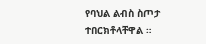የባህል ልብስ ስጦታ ተበርክቶላቸዋል ።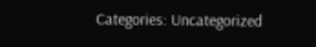Categories: Uncategorized